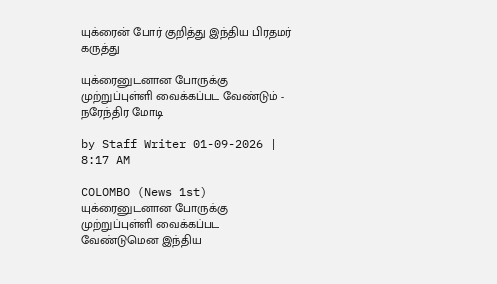யுக்ரைன் போர் குறித்து இந்திய பிரதமர் கருத்து

யுக்ரைனுடனான போருக்கு முற்றுப்புள்ளி வைக்கப்பட வேண்டும் - நரேந்திர மோடி

by Staff Writer 01-09-2026 | 8:17 AM

COLOMBO (News 1st) யுக்ரைனுடனான போருக்கு முற்றுப்புள்ளி வைக்கப்பட வேண்டுமென இந்திய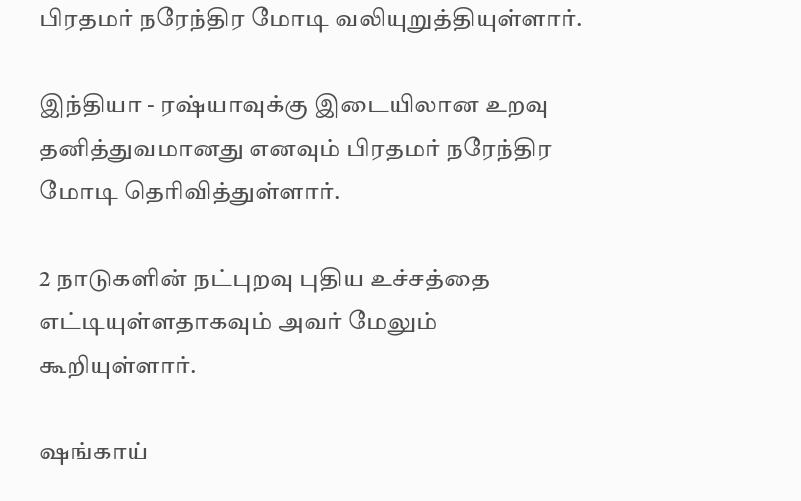பிரதமர் நரேந்திர மோடி வலியுறுத்தியுள்ளார்.

இந்தியா - ரஷ்யாவுக்கு இடையிலான உறவு தனித்துவமானது எனவும் பிரதமர் நரேந்திர மோடி தெரிவித்துள்ளார்.

2 நாடுகளின் நட்புறவு புதிய உச்சத்தை எட்டியுள்ளதாகவும் அவர் மேலும் கூறியுள்ளார்.

ஷங்காய்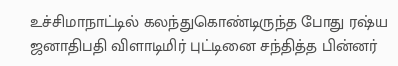உச்சிமாநாட்டில் கலந்துகொண்டிருந்த போது ரஷ்ய ஜனாதிபதி விளாடிமிர் புட்டினை சந்தித்த பின்னர்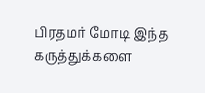பிரதமர் மோடி இந்த கருத்துக்களை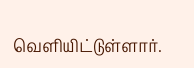வௌியிட்டுள்ளார்.